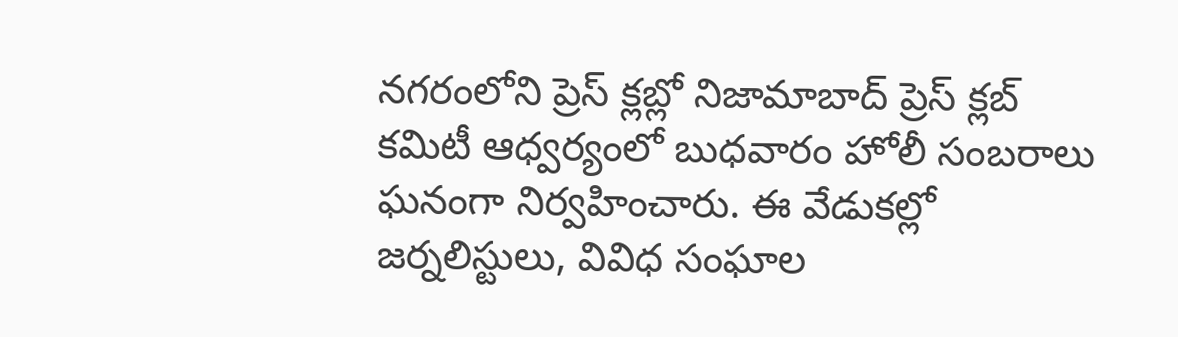నగరంలోని ప్రెస్ క్లబ్లో నిజామాబాద్ ప్రెస్ క్లబ్ కమిటీ ఆధ్వర్యంలో బుధవారం హోలీ సంబరాలు ఘనంగా నిర్వహించారు. ఈ వేడుకల్లో జర్నలిస్టులు, వివిధ సంఘాల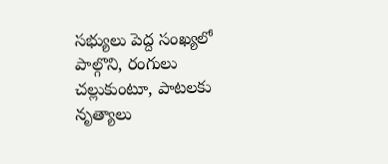సభ్యులు పెద్ద సంఖ్యలో పాల్గొని, రంగులు చల్లుకుంటూ, పాటలకు నృత్యాలు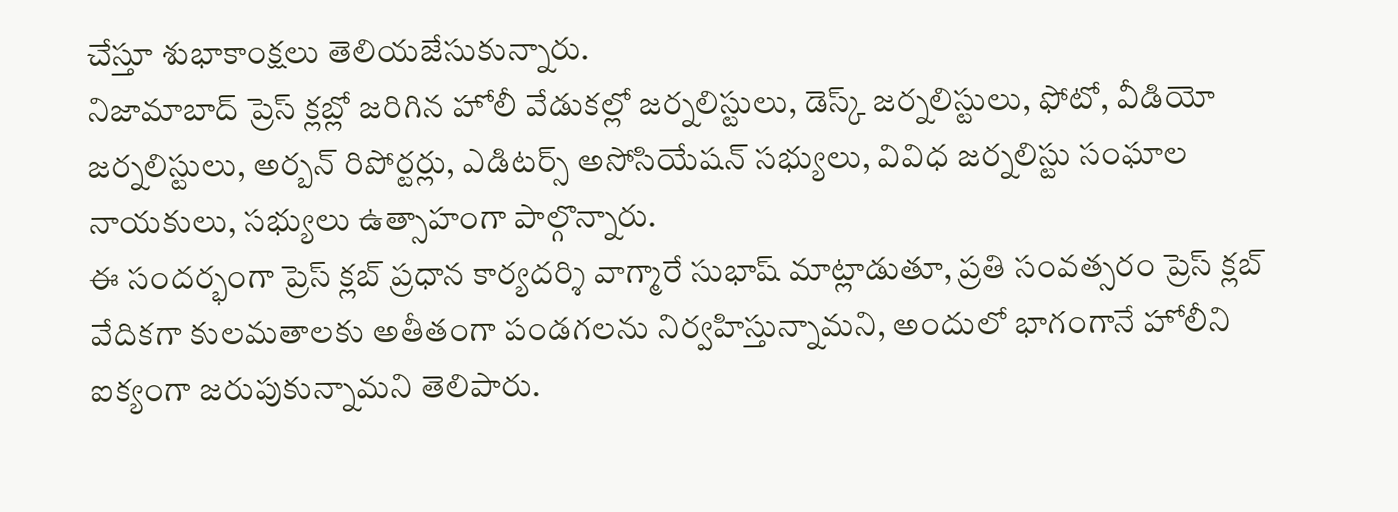చేస్తూ శుభాకాంక్షలు తెలియజేసుకున్నారు.
నిజామాబాద్ ప్రెస్ క్లబ్లో జరిగిన హోలీ వేడుకల్లో జర్నలిస్టులు, డెస్క్ జర్నలిస్టులు, ఫోటో, వీడియో జర్నలిస్టులు, అర్బన్ రిపోర్టర్లు, ఎడిటర్స్ అసోసియేషన్ సభ్యులు, వివిధ జర్నలిస్టు సంఘాల నాయకులు, సభ్యులు ఉత్సాహంగా పాల్గొన్నారు.
ఈ సందర్భంగా ప్రెస్ క్లబ్ ప్రధాన కార్యదర్శి వాగ్మారే సుభాష్ మాట్లాడుతూ, ప్రతి సంవత్సరం ప్రెస్ క్లబ్ వేదికగా కులమతాలకు అతీతంగా పండగలను నిర్వహిస్తున్నామని, అందులో భాగంగానే హోలీని ఐక్యంగా జరుపుకున్నామని తెలిపారు.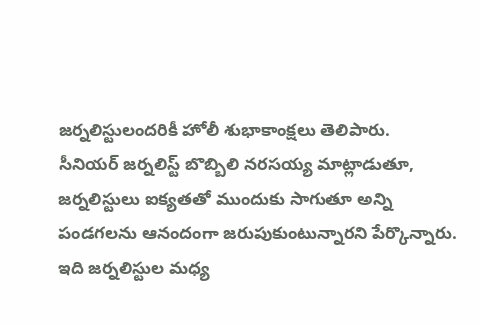జర్నలిస్టులందరికీ హోలీ శుభాకాంక్షలు తెలిపారు.
సీనియర్ జర్నలిస్ట్ బొబ్బిలి నరసయ్య మాట్లాడుతూ, జర్నలిస్టులు ఐక్యతతో ముందుకు సాగుతూ అన్ని పండగలను ఆనందంగా జరుపుకుంటున్నారని పేర్కొన్నారు. ఇది జర్నలిస్టుల మధ్య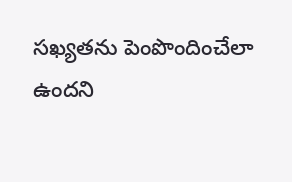సఖ్యతను పెంపొందించేలా ఉందని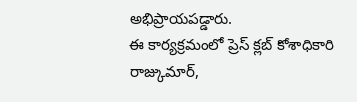అభిప్రాయపడ్డారు.
ఈ కార్యక్రమంలో ప్రెస్ క్లబ్ కోశాధికారి రాజ్కుమార్,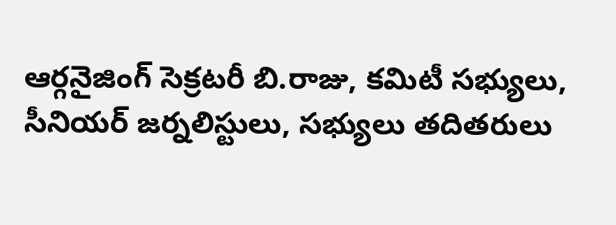ఆర్గనైజింగ్ సెక్రటరీ బి.రాజు, కమిటీ సభ్యులు, సీనియర్ జర్నలిస్టులు, సభ్యులు తదితరులు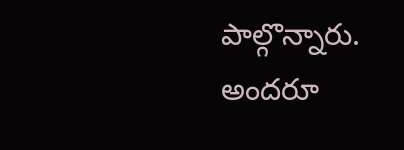పాల్గొన్నారు. అందరూ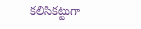కలిసికట్టుగా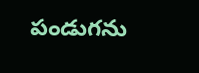పండుగను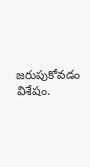జరుపుకోవడం విశేషం.